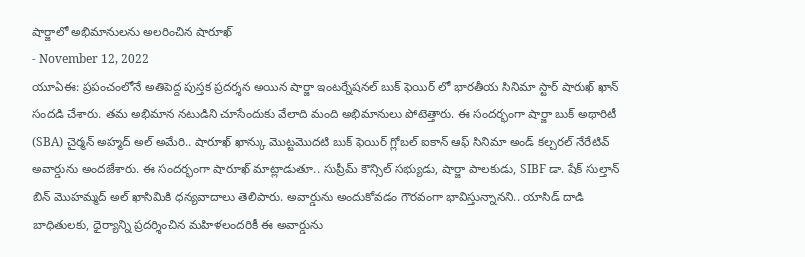షార్జాలో అభిమానులను అలరించిన షారూఖ్
- November 12, 2022
యూఏఈ: ప్రపంచంలోనే అతిపెద్ద పుస్తక ప్రదర్శన అయిన షార్జా ఇంటర్నేషనల్ బుక్ ఫెయిర్ లో భారతీయ సినిమా స్టార్ షారుఖ్ ఖాన్ సందడి చేశారు. తమ అభిమాన నటుడిని చూసేందుకు వేలాది మంది అభిమానులు పోటెత్తారు. ఈ సందర్భంగా షార్జా బుక్ అథారిటీ (SBA) చైర్మన్ అహ్మద్ అల్ అమేరి.. షారూఖ్ ఖాన్కు మొట్టమొదటి బుక్ ఫెయిర్ గ్లోబల్ ఐకాన్ ఆఫ్ సినిమా అండ్ కల్చరల్ నేరేటివ్ అవార్డును అందజేశారు. ఈ సందర్భంగా షారూఖ్ మాట్లాడుతూ.. సుప్రీమ్ కౌన్సిల్ సభ్యుడు, షార్జా పాలకుడు, SIBF డా. షేక్ సుల్తాన్ బిన్ మొహమ్మద్ అల్ ఖాసిమికి ధన్యవాదాలు తెలిపారు. అవార్డును అందుకోవడం గౌరవంగా భావిస్తున్నానని.. యాసిడ్ దాడి బాధితులకు, ధైర్యాన్ని ప్రదర్శించిన మహిళలందరికీ ఈ అవార్డును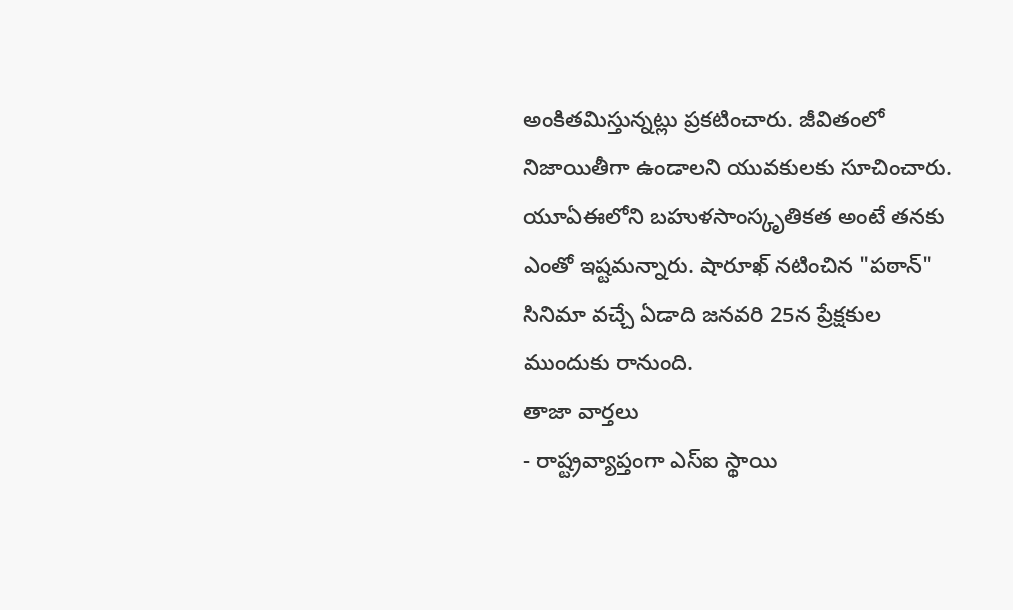అంకితమిస్తున్నట్లు ప్రకటించారు. జీవితంలో నిజాయితీగా ఉండాలని యువకులకు సూచించారు. యూఏఈలోని బహుళసాంస్కృతికత అంటే తనకు ఎంతో ఇష్టమన్నారు. షారూఖ్ నటించిన "పఠాన్" సినిమా వచ్చే ఏడాది జనవరి 25న ప్రేక్షకుల ముందుకు రానుంది.
తాజా వార్తలు
- రాష్ట్రవ్యాప్తంగా ఎస్ఐ స్థాయి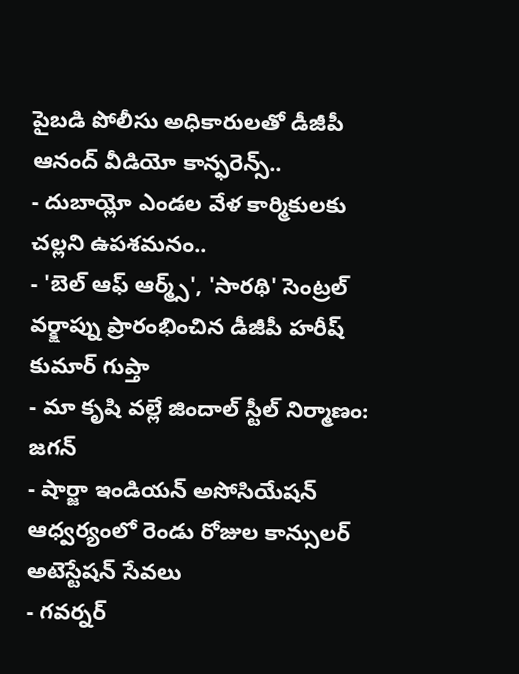పైబడి పోలీసు అధికారులతో డీజీపీ ఆనంద్ వీడియో కాన్ఫరెన్స్..
- దుబాయ్లో ఎండల వేళ కార్మికులకు చల్లని ఉపశమనం..
- 'బెల్ ఆఫ్ ఆర్మ్స్', 'సారథి' సెంట్రల్ వర్క్షాప్ను ప్రారంభించిన డీజీపీ హరీష్ కుమార్ గుప్తా
- మా కృషి వల్లే జిందాల్ స్టీల్ నిర్మాణం: జగన్
- షార్జా ఇండియన్ అసోసియేషన్ ఆధ్వర్యంలో రెండు రోజుల కాన్సులర్ అటెస్టేషన్ సేవలు
- గవర్నర్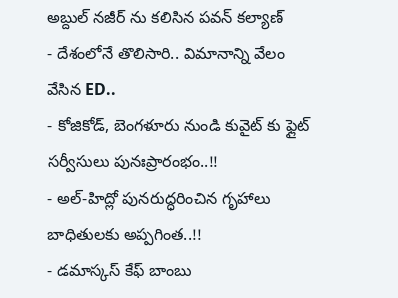అబ్దుల్ నజీర్ ను కలిసిన పవన్ కల్యాణ్
- దేశంలోనే తొలిసారి.. విమానాన్ని వేలం వేసిన ED..
- కోజికోడ్, బెంగళూరు నుండి కువైట్ కు ఫ్లైట్ సర్వీసులు పునఃప్రారంభం..!!
- అల్-హిద్లో పునరుద్ధరించిన గృహాలు బాధితులకు అప్పగింత..!!
- డమాస్కస్ కేఫ్ బాంబు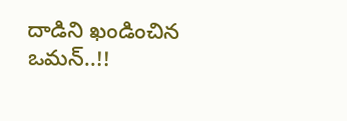దాడిని ఖండించిన ఒమన్..!!